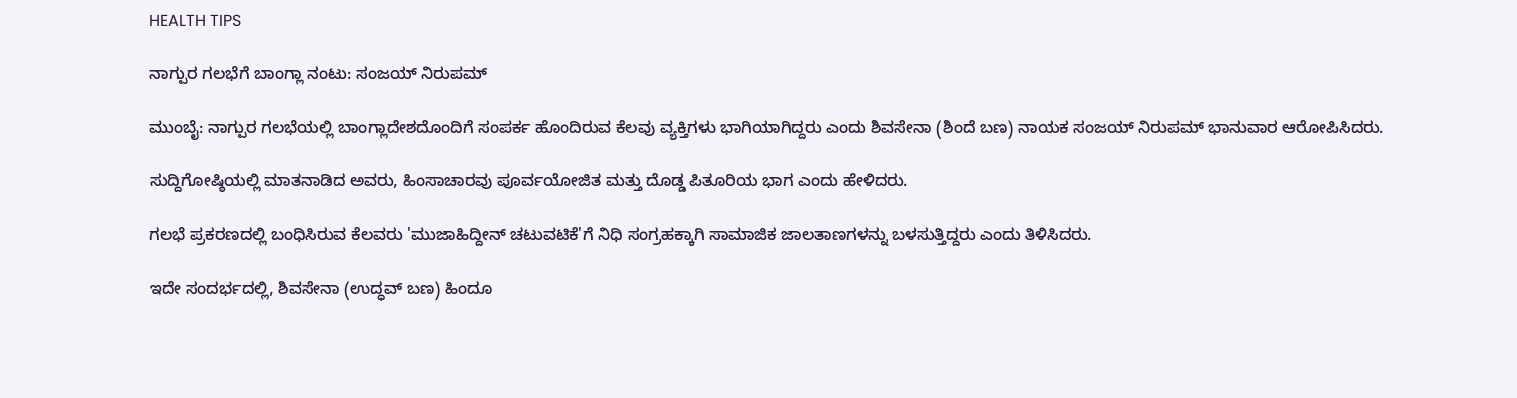HEALTH TIPS

ನಾಗ್ಪುರ ಗಲಭೆಗೆ ಬಾಂಗ್ಲಾ ನಂಟು: ಸಂಜಯ್‌ ನಿರುಪಮ್‌

ಮುಂಬೈ: ನಾಗ್ಪುರ ಗಲಭೆಯಲ್ಲಿ ಬಾಂಗ್ಲಾದೇಶದೊಂದಿಗೆ ಸಂಪರ್ಕ ಹೊಂದಿರುವ ಕೆಲವು ವ್ಯಕ್ತಿಗಳು ಭಾಗಿಯಾಗಿದ್ದರು ಎಂದು ಶಿವಸೇನಾ (ಶಿಂದೆ ಬಣ) ನಾಯಕ ಸಂಜಯ್ ನಿರುಪಮ್‌ ಭಾನುವಾರ ಆರೋಪಿಸಿದರು.

ಸುದ್ದಿಗೋಷ್ಠಿಯಲ್ಲಿ ಮಾತನಾಡಿದ ಅವರು, ಹಿಂಸಾಚಾರವು ಪೂರ್ವಯೋಜಿತ ಮತ್ತು ದೊಡ್ಡ ಪಿತೂರಿಯ ಭಾಗ ಎಂದು ಹೇಳಿದರು.

ಗಲಭೆ ಪ್ರಕರಣದಲ್ಲಿ ಬಂಧಿಸಿರುವ ಕೆಲವರು 'ಮುಜಾಹಿದ್ದೀನ್‌ ಚಟುವಟಿಕೆ'ಗೆ ನಿಧಿ ಸಂಗ್ರಹಕ್ಕಾಗಿ ಸಾಮಾಜಿಕ ಜಾಲತಾಣಗಳನ್ನು ಬಳಸುತ್ತಿದ್ದರು ಎಂದು ತಿಳಿಸಿದರು.

ಇದೇ ಸಂದರ್ಭದಲ್ಲಿ, ಶಿವಸೇನಾ (ಉದ್ಧವ್‌ ಬಣ) ಹಿಂದೂ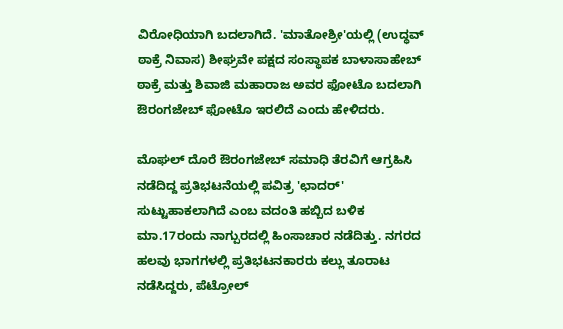ವಿರೋಧಿಯಾಗಿ ಬದಲಾಗಿದೆ. 'ಮಾತೋಶ್ರೀ'ಯಲ್ಲಿ (ಉದ್ಧವ್‌ ಠಾಕ್ರೆ ನಿವಾಸ) ಶೀಘ್ರವೇ ಪಕ್ಷದ ಸಂಸ್ಥಾಪಕ ಬಾಳಾಸಾಹೇಬ್‌ ಠಾಕ್ರೆ ಮತ್ತು ಶಿವಾಜಿ ಮಹಾರಾಜ ಅವರ ಫೋಟೊ ಬದಲಾಗಿ ಔರಂಗಜೇಬ್‌ ಫೋಟೊ ಇರಲಿದೆ ಎಂದು ಹೇಳಿದರು.

ಮೊಘಲ್ ದೊರೆ ಔರಂಗಜೇಬ್‌ ಸಮಾಧಿ ತೆರವಿಗೆ ಆಗ್ರಹಿಸಿ ನಡೆದಿದ್ದ ಪ್ರತಿಭಟನೆಯಲ್ಲಿ ಪವಿತ್ರ 'ಛಾದರ್‌' ಸುಟ್ಟುಹಾಕಲಾಗಿದೆ ಎಂಬ ವದಂತಿ ಹಬ್ಬಿದ ಬಳಿಕ ಮಾ.17ರಂದು ನಾಗ್ಪುರದಲ್ಲಿ ಹಿಂಸಾಚಾರ ನಡೆದಿತ್ತು. ನಗರದ ಹಲವು ಭಾಗಗಳಲ್ಲಿ ಪ್ರತಿಭಟನಕಾರರು ಕಲ್ಲು ತೂರಾಟ ನಡೆಸಿದ್ದರು, ಪೆಟ್ರೋಲ್‌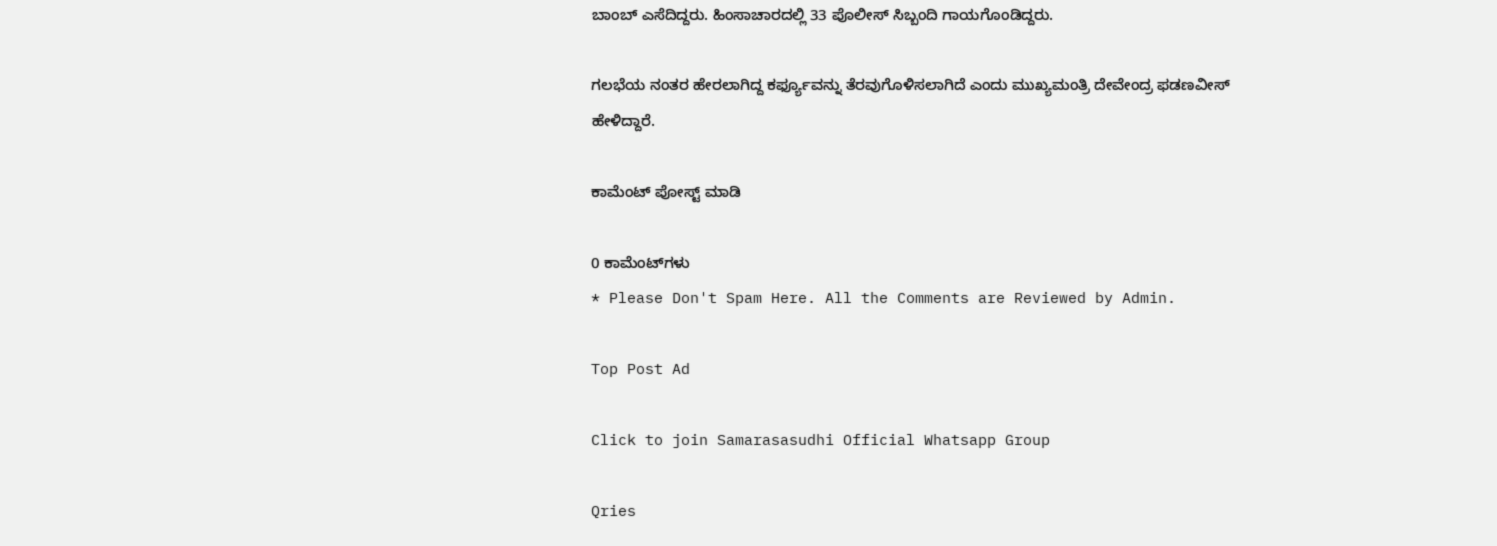ಬಾಂಬ್‌ ಎಸೆದಿದ್ದರು. ಹಿಂಸಾಚಾರದಲ್ಲಿ 33 ಪೊಲೀಸ್ ಸಿಬ್ಬಂದಿ ಗಾಯಗೊಂಡಿದ್ದರು.

ಗಲಭೆಯ ನಂತರ ಹೇರಲಾಗಿದ್ದ ಕರ್ಫ್ಯೂವನ್ನು ತೆರವುಗೊಳಿಸಲಾಗಿದೆ ಎಂದು ಮುಖ್ಯಮಂತ್ರಿ ದೇವೇಂದ್ರ ಫಡಣವೀಸ್ ಹೇಳಿದ್ದಾರೆ.

ಕಾಮೆಂಟ್‌‌ ಪೋಸ್ಟ್‌ ಮಾಡಿ

0 ಕಾಮೆಂಟ್‌ಗಳು
* Please Don't Spam Here. All the Comments are Reviewed by Admin.

Top Post Ad

Click to join Samarasasudhi Official Whatsapp Group

Qries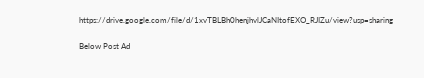https://drive.google.com/file/d/1xvTBLBh0henjhvlJCaNItofEXO_RJIZu/view?usp=sharing

Below Post Ad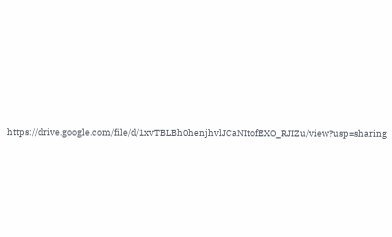https://drive.google.com/file/d/1xvTBLBh0henjhvlJCaNItofEXO_RJIZu/view?usp=sharing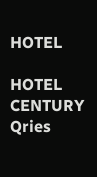HOTEL

HOTEL
CENTURY
Qries